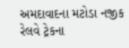અમદાવાદના મટોડા નજીક રેલવે ટ્રેકના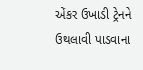એંકર ઉખાડી ટ્રેનને ઉથલાવી પાડવાના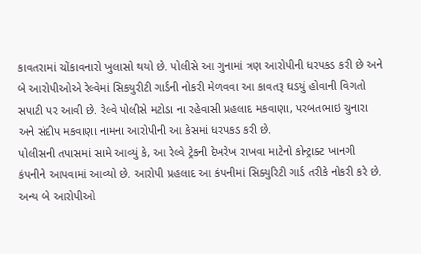કાવતરામાં ચોંકાવનારો ખુલાસો થયો છે. પોલીસે આ ગુનામાં ત્રણ આરોપીની ધરપકડ કરી છે અને બે આરોપીઓએ રેલ્વેમાં સિકયુરીટી ગાર્ડની નોકરી મેળવવા આ કાવતરૂ ઘડયું હોવાની વિગતો સપાટી પર આવી છે. રેલ્વે પોલીસે મટોડા ના રહેવાસી પ્રહલાદ મકવાણા, પરબતભાઇ ચુનારા અને સંદીપ મકવાણા નામના આરોપીની આ કેસમાં ધરપકડ કરી છે.
પોલીસની તપાસમાં સામે આવ્યું કે, આ રેલ્વે ટ્રેકની દેખરેખ રાખવા માટેનો કોન્ટ્રાક્ટ ખાનગી કંપનીને આપવામાં આવ્યો છે. આરોપી પ્રહલાદ આ કંપનીમાં સિક્યુરિટી ગાર્ડ તરીકે નોકરી કરે છે. અન્ય બે આરોપીઓ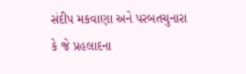સંદીપ મકવાણા અને પરબતચુનારા કે જે પ્રહલાદના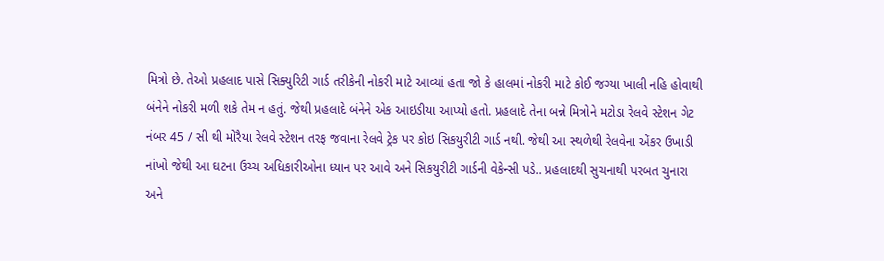મિત્રો છે. તેઓ પ્રહલાદ પાસે સિક્યુરિટી ગાર્ડ તરીકેની નોકરી માટે આવ્યાં હતા જો કે હાલમાં નોકરી માટે કોઈ જગ્યા ખાલી નહિ હોવાથી બંનેને નોકરી મળી શકે તેમ ન હતું. જેથી પ્રહલાદે બંનેને એક આઇડીયા આપ્યો હતો. પ્રહલાદે તેના બન્ને મિત્રોને મટોડા રેલવે સ્ટેશન ગેટ નંબર 45 / સી થી મોરૈયા રેલવે સ્ટેશન તરફ જવાના રેલવે ટ્રેક પર કોઇ સિકયુરીટી ગાર્ડ નથી. જેથી આ સ્થળેથી રેલવેના એંકર ઉખાડી નાંખો જેથી આ ઘટના ઉચ્ચ અધિકારીઓના ધ્યાન પર આવે અને સિકયુરીટી ગાર્ડની વેકેન્સી પડે.. પ્રહલાદથી સુચનાથી પરબત ચુનારા અને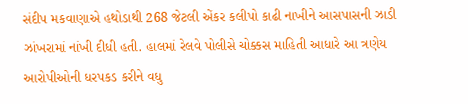સંદીપ મકવાણાએ હથોડાથી 268 જેટલી એંકર કલીપો કાઢી નાખીને આસપાસની ઝાડી ઝાંખરામાં નાંખી દીધી હતી. હાલમાં રેલવે પોલીસે ચોક્કસ માહિતી આધારે આ ત્રણેય આરોપીઓની ધરપકડ કરીને વધુ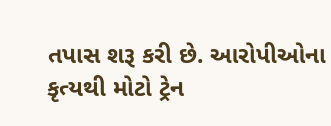તપાસ શરૂ કરી છે. આરોપીઓના કૃત્યથી મોટો ટ્રેન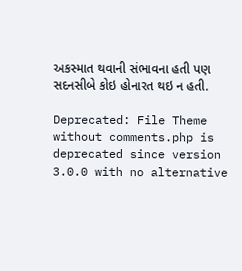અકસ્માત થવાની સંભાવના હતી પણ સદનસીબે કોઇ હોનારત થઇ ન હતી.

Deprecated: File Theme without comments.php is deprecated since version 3.0.0 with no alternative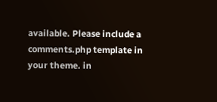available. Please include a comments.php template in your theme. in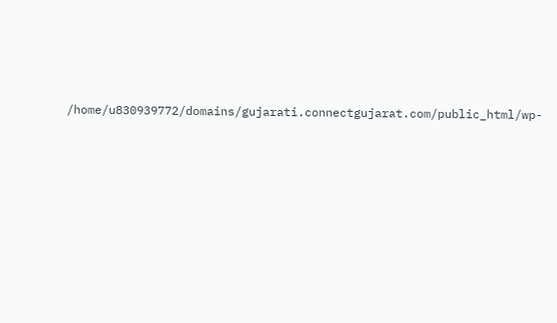/home/u830939772/domains/gujarati.connectgujarat.com/public_html/wp-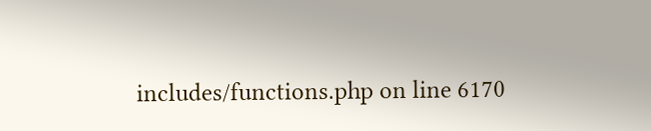includes/functions.php on line 6170